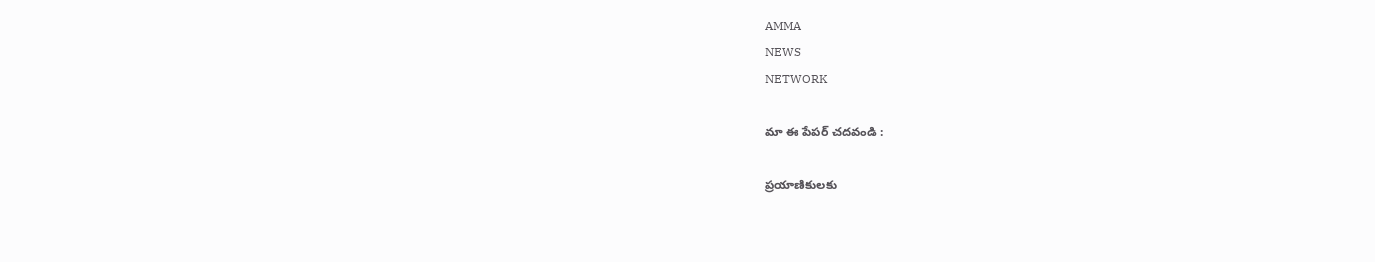AMMA
NEWS
NETWORK

మా ఈ పేపర్ చదవండి :

ప్రయాణికులకు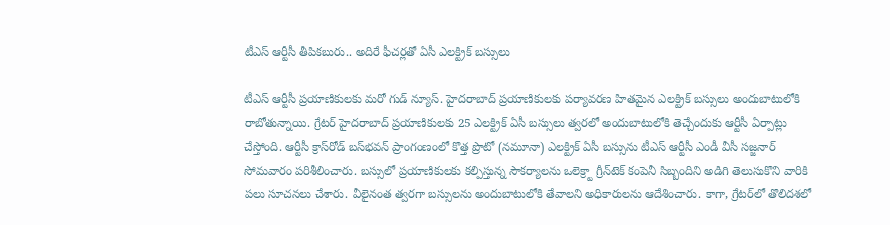టీఎస్ ఆర్టీసీ తీపికబురు.. అదిరే ఫీచర్లతో ఏసీ ఎలక్ట్రిక్ బస్సులు

టీఎస్ ఆర్టీసీ ప్రయాణికులకు మరో గుడ్ న్యూస్. హైదరాబాద్ ప్రయాణికులకు పర్యావరణ హితమైన ఎలక్ట్రిక్‌ బస్సులు అందుబాటులోకి రాబోతున్నాయి. గ్రేటర్‌ హైదరాబాద్‌ ప్రయాణికులకు 25 ఎలక్ట్రిక్‌ ఏసీ బస్సులు త్వరలో అందుబాటులోకి తెచ్చేందుకు ఆర్టీసీ ఏర్పాట్లు చేస్తోంది. ఆర్టీసీ క్రాస్‌రోడ్‌ బస్‌భవన్‌ ప్రాంగంణంలో కొత్త ప్రొటో (నమూనా) ఎలక్ట్రిక్‌ ఏసీ బస్సును టీఎస్‌ ఆర్టీసీ ఎండీ వీసీ సజ్జనార్‌ సోమవారం పరిశీలించారు. బస్సులో ప్రయాణికులకు కల్పిస్తున్న సౌకర్యాలను ఒలెక్ర్టా గ్రీన్‌టెక్‌ కంపెనీ సిబ్బందిని అడిగి తెలుసుకొని వారికి పలు సూచనలు చేశారు. వీలైనంత త్వరగా బస్సులను అందుబాటులోకి తేవాలని అధికారులను ఆదేశించారు. కాగా, గ్రేటర్‌లో తొలిదశలో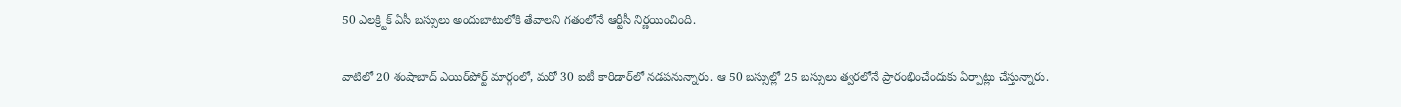50 ఎలక్ర్టిక్‌ ఏసీ బస్సులు అందుబాటులోకి తేవాలని గతంలోనే ఆర్టీసీ నిర్ణయించింది.

వాటిలో 20 శంషాబాద్‌ ఎయిర్‌పోర్ట్‌ మార్గంలో, మరో 30 ఐటీ కారిడార్‌లో నడపనున్నారు. ఆ 50 బస్సుల్లో 25 బస్సులు త్వరలోనే ప్రారంభించేందుకు ఏర్పాట్లు చేస్తున్నారు.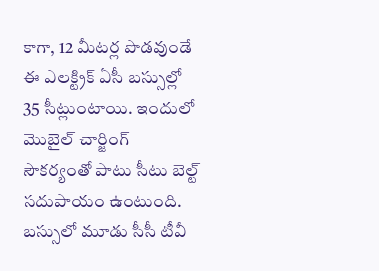కాగా, 12 మీటర్ల పొడవుండే ఈ ఎలక్ట్రిక్‌ ఏసీ బస్సుల్లో 35 సీట్లుంటాయి. ఇందులో మొబైల్‌ చార్జింగ్‌ సౌకర్యంతో పాటు సీటు బెల్ట్‌ సదుపాయం ఉంటుంది. బస్సులో మూడు సీసీ టీవీ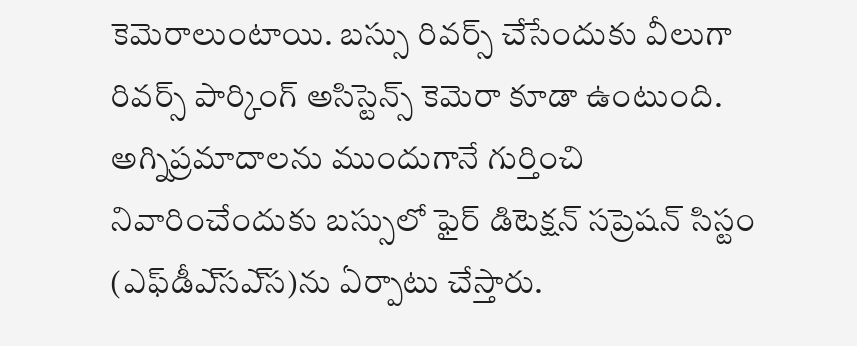కెమెరాలుంటాయి. బస్సు రివర్స్‌ చేసేందుకు వీలుగా రివర్స్‌ పార్కింగ్‌ అసిస్టెన్స్‌ కెమెరా కూడా ఉంటుంది. అగ్నిప్రమాదాలను ముందుగానే గుర్తించి నివారించేందుకు బస్సులో ఫైర్‌ డిటెక్షన్‌ సప్రెషన్‌ సిస్టం (ఎఫ్‌డీఎ్‌సఎ్‌స)ను ఏర్పాటు చేస్తారు.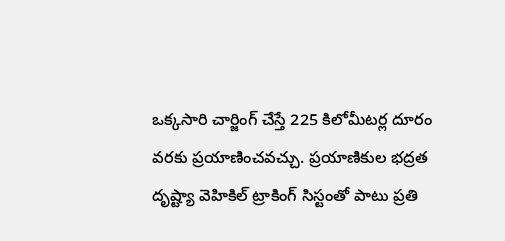ఒక్కసారి చార్జింగ్‌ చేస్తే 225 కిలోమీటర్ల దూరం వరకు ప్రయాణించవచ్చు. ప్రయాణికుల భద్రత దృష్ట్యా వెహికిల్‌ ట్రాకింగ్‌ సిస్టంతో పాటు ప్రతి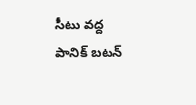సీటు వద్ద పానిక్‌ బటన్‌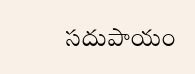సదుపాయం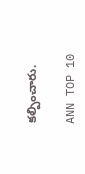కల్పించారు.

ANN TOP 10